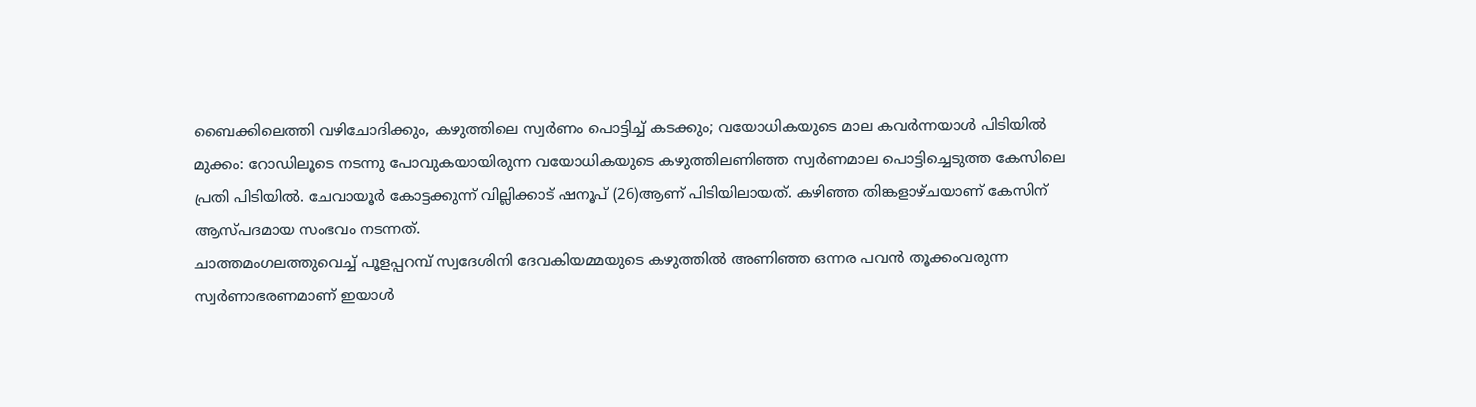ബൈക്കിലെത്തി വഴിചോദിക്കും, കഴുത്തിലെ സ്വർണം പൊട്ടിച്ച് കടക്കും; വയോധികയുടെ മാല കവർന്നയാൾ പിടിയിൽ
മുക്കം: റോഡിലൂടെ നടന്നു പോവുകയായിരുന്ന വയോധികയുടെ കഴുത്തിലണിഞ്ഞ സ്വർണമാല പൊട്ടിച്ചെടുത്ത കേസിലെ പ്രതി പിടിയിൽ. ചേവായൂർ കോട്ടക്കുന്ന് വില്ലിക്കാട് ഷനൂപ് (26)ആണ് പിടിയിലായത്. കഴിഞ്ഞ തിങ്കളാഴ്ചയാണ് കേസിന് ആസ്പദമായ സംഭവം നടന്നത്.
ചാത്തമംഗലത്തുവെച്ച് പൂളപ്പറമ്പ് സ്വദേശിനി ദേവകിയമ്മയുടെ കഴുത്തിൽ അണിഞ്ഞ ഒന്നര പവൻ തൂക്കംവരുന്ന സ്വർണാഭരണമാണ് ഇയാൾ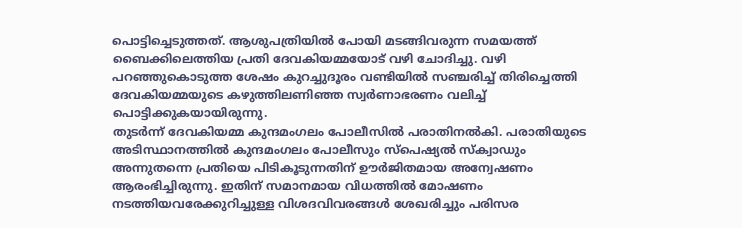പൊട്ടിച്ചെടുത്തത്. ആശുപത്രിയിൽ പോയി മടങ്ങിവരുന്ന സമയത്ത് ബൈക്കിലെത്തിയ പ്രതി ദേവകിയമ്മയോട് വഴി ചോദിച്ചു. വഴി പറഞ്ഞുകൊടുത്ത ശേഷം കുറച്ചുദൂരം വണ്ടിയിൽ സഞ്ചരിച്ച് തിരിച്ചെത്തി ദേവകിയമ്മയുടെ കഴുത്തിലണിഞ്ഞ സ്വർണാഭരണം വലിച്ച് പൊട്ടിക്കുകയായിരുന്നു.
തുടർന്ന് ദേവകിയമ്മ കുന്ദമംഗലം പോലീസിൽ പരാതിനൽകി. പരാതിയുടെ അടിസ്ഥാനത്തിൽ കുന്ദമംഗലം പോലീസും സ്പെഷ്യൽ സ്ക്വാഡും അന്നുതന്നെ പ്രതിയെ പിടികൂടുന്നതിന് ഊർജിതമായ അന്വേഷണം ആരംഭിച്ചിരുന്നു. ഇതിന് സമാനമായ വിധത്തിൽ മോഷണം നടത്തിയവരേക്കുറിച്ചുള്ള വിശദവിവരങ്ങൾ ശേഖരിച്ചും പരിസര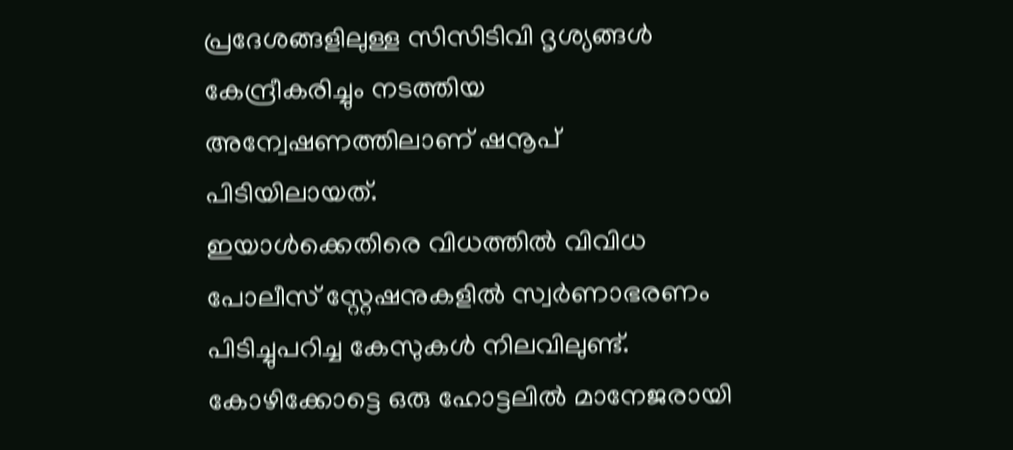പ്രദേശങ്ങളിലുള്ള സിസിടിവി ദൃശ്യങ്ങൾ കേന്ദ്രീകരിച്ചും നടത്തിയ അന്വേഷണത്തിലാണ് ഷനൂപ് പിടിയിലായത്.
ഇയാൾക്കെതിരെ വിധത്തിൽ വിവിധ പോലീസ് സ്റ്റേഷനുകളിൽ സ്വർണാഭരണം പിടിച്ചുപറിച്ച കേസുകൾ നിലവിലുണ്ട്. കോഴിക്കോട്ടെ ഒരു ഹോട്ടലിൽ മാനേജരായി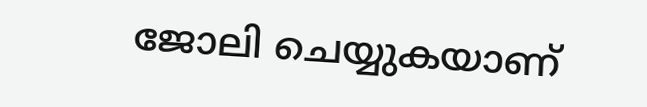ജോലി ചെയ്യുകയാണ്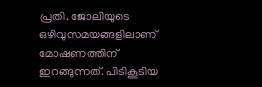പ്രതി. ജോലിയുടെ ഒഴിവുസമയങ്ങളിലാണ് മോഷണത്തിന് ഇറങ്ങുന്നത്. പിടികൂടിയ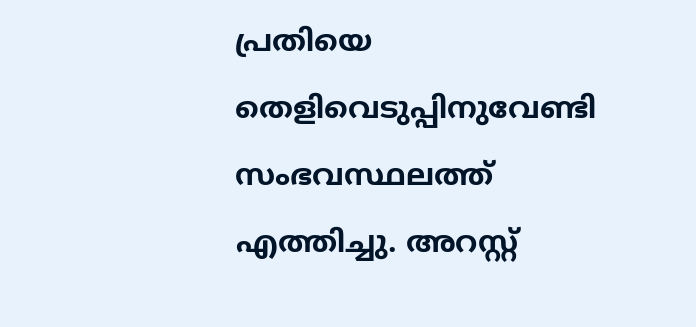പ്രതിയെ തെളിവെടുപ്പിനുവേണ്ടി സംഭവസ്ഥലത്ത് എത്തിച്ചു. അറസ്റ്റ്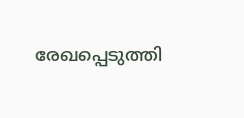രേഖപ്പെടുത്തി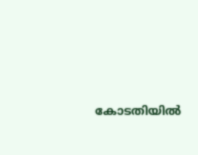കോടതിയിൽ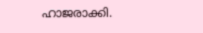ഹാജരാക്കി.